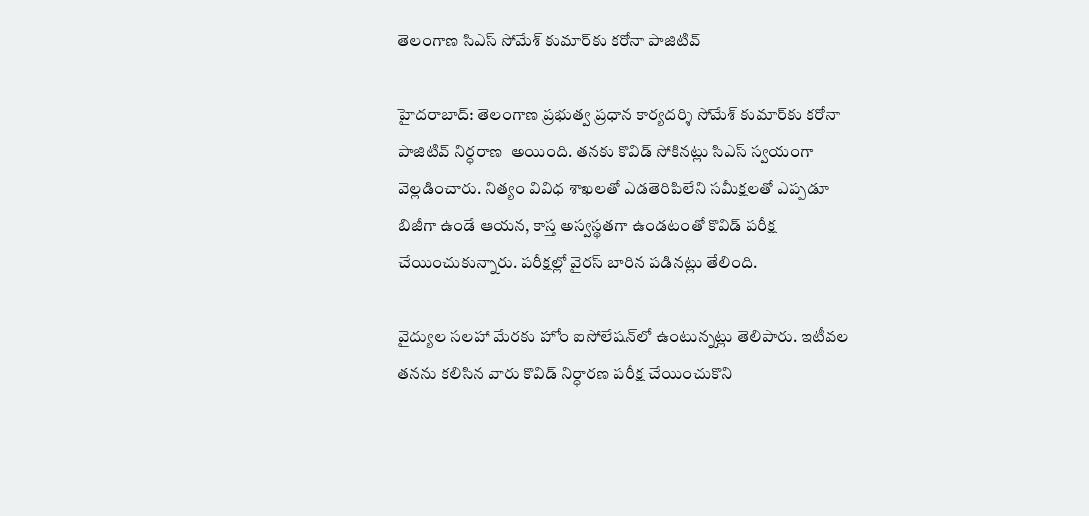తెలంగాణ సిఎస్ సోమేశ్‌ కుమార్‌కు కరోనా పాజిటివ్

హైదరాబాద్‌: తెలంగాణ ప్రభుత్వ ప్రధాన కార్యదర్శి సోమేశ్‌ కుమార్‌కు క‌రోనా పాజిటివ్ నిర్ధ‌రాణ‌  అయింది. త‌న‌కు కొవిడ్ సోకిన‌ట్లు సిఎస్ స్వ‌యంగా వెల్ల‌డించారు. నిత్యం వివిధ శాఖ‌ల‌తో ఎడ‌తెరిపిలేని స‌మీక్ష‌ల‌తో ఎప్ప‌డూ బిజీగా ఉండే ఆయ‌న‌, కాస్త అస్వ‌స్థ‌త‌గా ఉండ‌టంతో కొవిడ్ ప‌రీక్ష చేయించుకున్నారు. పరీక్ష‌ల్లో వైర‌స్ బారిన ప‌డిన‌ట్లు తేలింది.

వైద్యుల సలహా మేరకు హోం ఐసోలేషన్‌లో ఉంటున్నట్లు తెలిపారు. ఇటీవల తనను కలిసిన వారు కొవిడ్‌ నిర్ధారణ పరీక్ష చేయించుకొని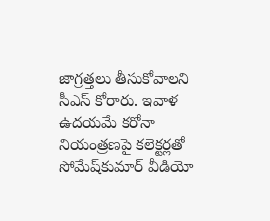జాగ్రత్తలు తీసుకోవాలని సీఎస్‌ కోరారు. ఇవాళ ఉదయమే కరోనా నియంత్రణపై కలెక్టర్లతో సోమేష్‍కుమార్ వీడియో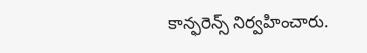కాన్ఫరెన్స్ నిర్వహించారు.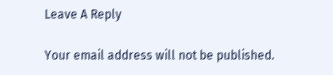Leave A Reply

Your email address will not be published.